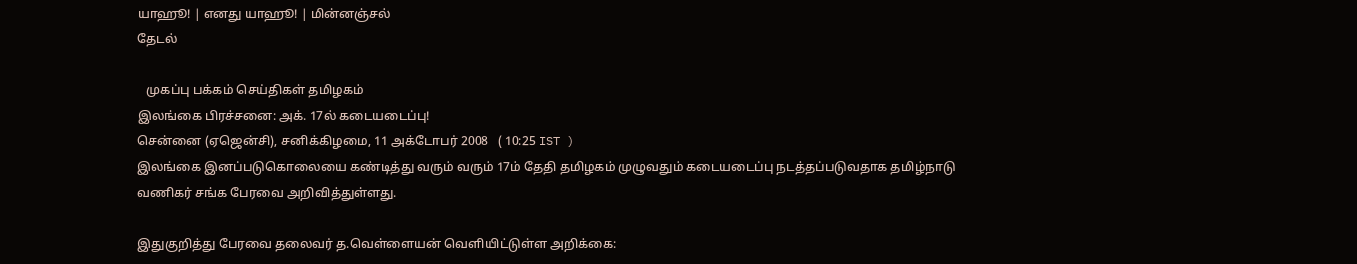யாஹூ! | எனது யாஹூ! | மின்னஞ்சல்
தேடல்

   முகப்பு பக்கம் செய்திகள் தமிழகம்
இலங்கை பிரச்சனை: அக். 17ல் கடையடைப்பு!
சென்னை (ஏஜென்சி), சனிக்கிழமை, 11 அக்டோபர் 2008   ( 10:25 IST )
இலங்கை இனப்படுகொலையை கண்டித்து வரும் வரும் 17ம் தேதி தமிழகம் முழுவதும் கடையடைப்பு நடத்தப்படுவதாக தமிழ்நாடு வணிகர் சங்க பேரவை அறிவித்துள்ளது.

இதுகுறித்து பேரவை தலைவர் த.வெள்ளையன் வெளியிட்டுள்ள அறிக்கை: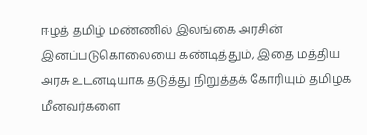ஈழத் தமிழ் மண்ணில் இலங்கை அரசின் இனப்படுகொலையை கண்டித்தும், இதை மத்திய அரசு உடனடியாக தடுத்து நிறுத்தக் கோரியும் தமிழக மீனவர்களை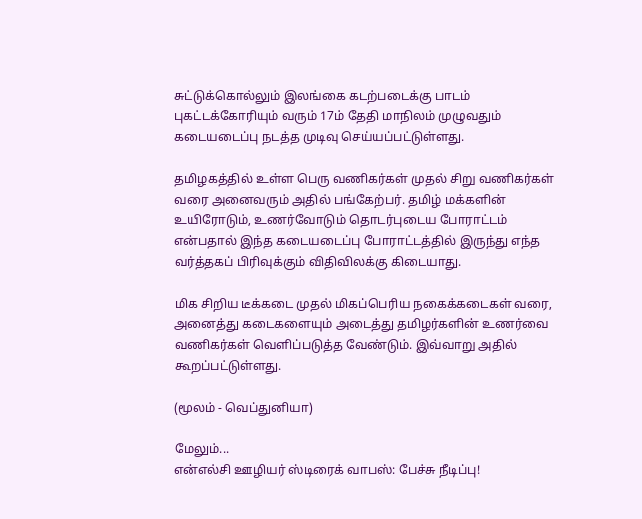சுட்டுக்கொல்லும் இலங்கை கடற்படைக்கு பாடம் புகட்டக்கோரியும் வரும் 17ம் தேதி மாநிலம் முழுவதும் கடையடைப்பு நடத்த முடிவு செய்யப்பட்டுள்ளது.

தமிழகத்தில் உள்ள பெரு வணிகர்கள் முதல் சிறு வணிகர்கள் வரை அனைவரும் அதில் பங்கேற்பர். தமிழ் மக்களின் உயிரோடும், உணர்வோடும் தொடர்புடைய போராட்டம் என்பதால் இந்த கடையடைப்பு போராட்டத்தில் இருந்து எந்த வர்த்தகப் பிரிவுக்கும் விதிவிலக்கு கிடையாது.

மிக சிறிய டீக்கடை முதல் மிகப்பெரிய நகைக்கடைகள் வரை, அனைத்து கடைகளையும் அடைத்து தமிழர்களின் உணர்வை வணிகர்கள் வெளிப்படுத்த வேண்டும். இவ்வாறு அதில் கூறப்பட்டுள்ளது.

(மூலம் - வெப்துனியா)

மேலும்...
என்எல்சி ஊழியர் ஸ்டிரைக் வாபஸ்: பேச்சு நீடிப்பு!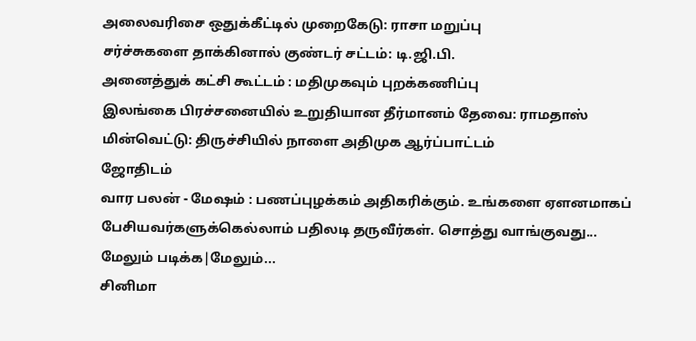அலைவரிசை ஒதுக்கீட்டில் முறைகேடு: ராசா மறுப்பு
சர்ச்சுகளை தாக்கினால் குண்டர் சட்டம்: டி.ஜி.பி.
அனைத்துக் கட்சி கூட்டம் : மதிமுகவும் புறக்கணிப்பு
இலங்கை பிரச்சனையில் உறுதியான தீர்மானம் தேவை: ராமதாஸ்
மின்வெட்டு: திருச்சியில் நாளை அதிமுக ஆர்ப்பாட்டம்
ஜோதிடம்
வார பலன் - மேஷம் : பணப்புழக்கம் அதிகரிக்கும். உங்களை ஏளனமாகப் பேசியவர்களுக்கெல்லாம் பதிலடி தருவீர்கள். சொத்து வாங்குவது...
மேலும் படிக்க|மேலும்...
சினிமா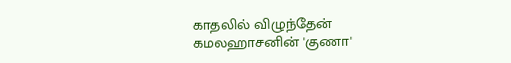காதலில் விழுந்தேன்
கமலஹாசனின் 'குணா'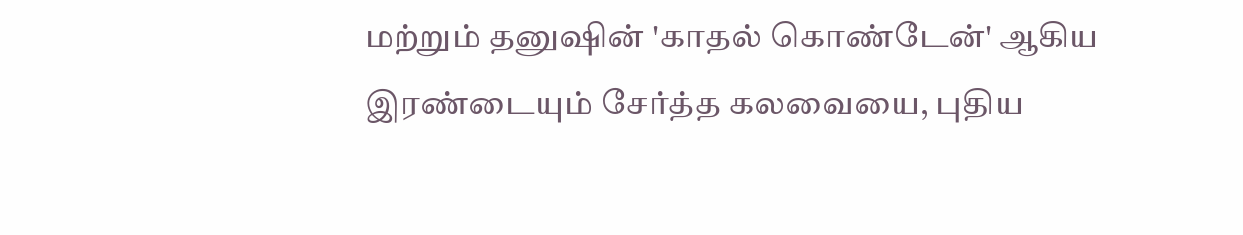மற்றும் தனுஷின் 'காதல் கொண்டேன்' ஆகிய இரண்டையும் சேர்த்த கலவையை, புதிய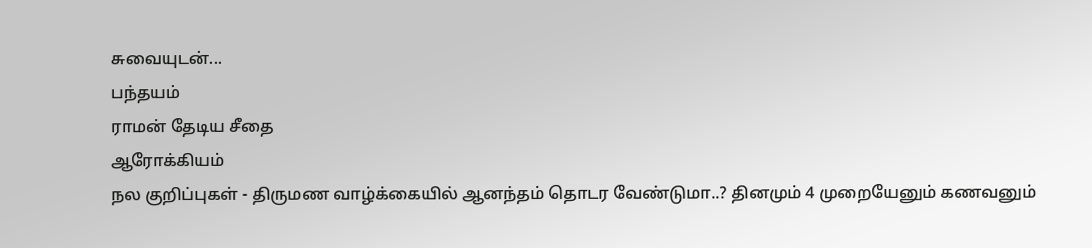சுவையுடன்...
பந்தயம்
ராமன் தேடிய சீதை
ஆரோக்கியம்
நல குறிப்புகள் - திருமண வாழ்க்கையில் ஆனந்தம் தொடர வேண்டுமா..? தினமும் 4 முறையேனும் கணவனும்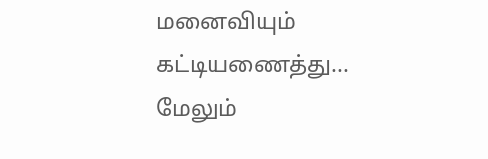மனைவியும் கட்டியணைத்து...
மேலும்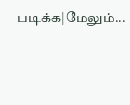படிக்க|மேலும்...